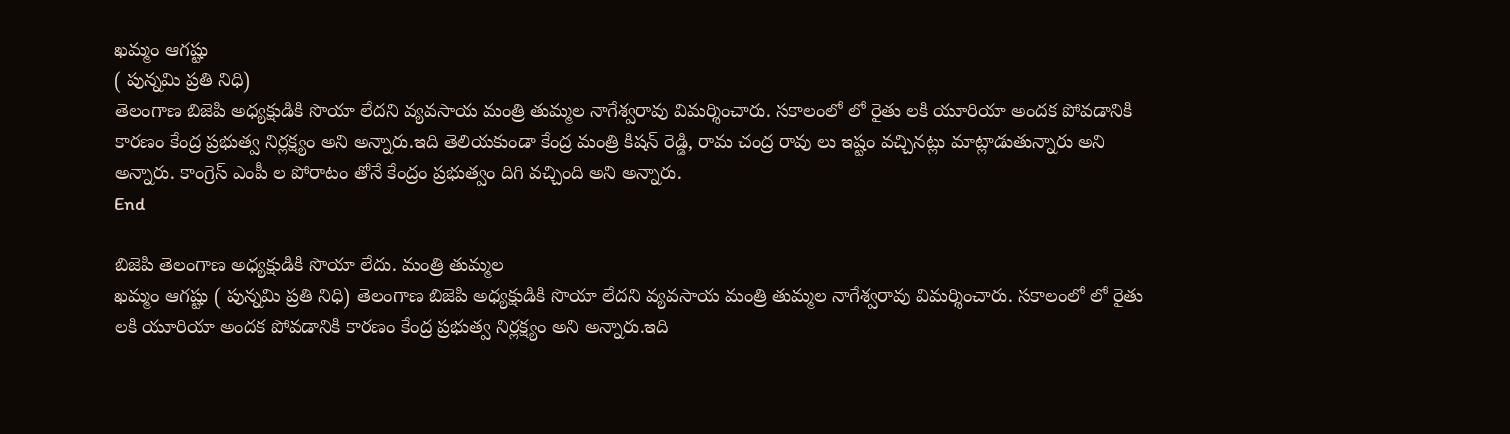ఖమ్మం ఆగష్టు
( పున్నమి ప్రతి నిధి)
తెలంగాణ బిజెపి అధ్యక్షుడికి సొయా లేదని వ్యవసాయ మంత్రి తుమ్మల నాగేశ్వరావు విమర్శించారు. సకాలంలో లో రైతు లకి యూరియా అందక పోవడానికి కారణం కేంద్ర ప్రభుత్వ నిర్లక్ష్యం అని అన్నారు.ఇది తెలియకుండా కేంద్ర మంత్రి కిషన్ రెడ్డి, రామ చంద్ర రావు లు ఇష్టం వచ్చినట్లు మాట్లాడుతున్నారు అని అన్నారు. కాంగ్రెస్ ఎంపీ ల పోరాటం తోనే కేంద్రం ప్రభుత్వం దిగి వచ్చింది అని అన్నారు.
End

బిజెపి తెలంగాణ అధ్యక్షుడికి సొయా లేదు. మంత్రి తుమ్మల
ఖమ్మం ఆగష్టు ( పున్నమి ప్రతి నిధి) తెలంగాణ బిజెపి అధ్యక్షుడికి సొయా లేదని వ్యవసాయ మంత్రి తుమ్మల నాగేశ్వరావు విమర్శించారు. సకాలంలో లో రైతు లకి యూరియా అందక పోవడానికి కారణం కేంద్ర ప్రభుత్వ నిర్లక్ష్యం అని అన్నారు.ఇది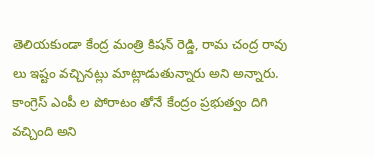తెలియకుండా కేంద్ర మంత్రి కిషన్ రెడ్డి, రామ చంద్ర రావు లు ఇష్టం వచ్చినట్లు మాట్లాడుతున్నారు అని అన్నారు. కాంగ్రెస్ ఎంపీ ల పోరాటం తోనే కేంద్రం ప్రభుత్వం దిగి వచ్చింది అని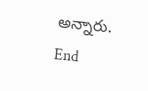అన్నారు. End